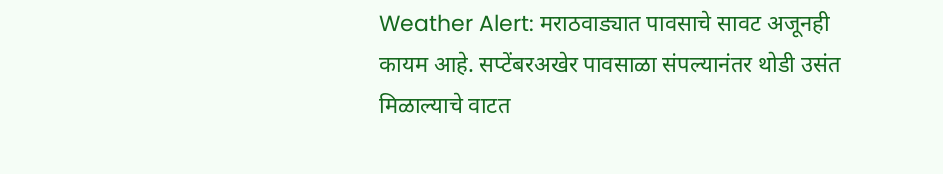Weather Alert: मराठवाड्यात पावसाचे सावट अजूनही कायम आहे. सप्टेंबरअखेर पावसाळा संपल्यानंतर थोडी उसंत मिळाल्याचे वाटत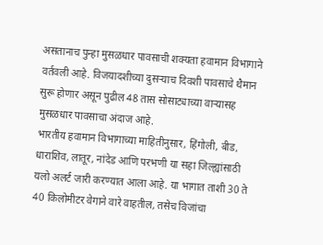असतानाच पुन्हा मुसळधार पावसाची शक्यता हवामान विभागाने वर्तवली आहे. विजयादशीच्या दुसऱ्याच दिवशी पावसाचे थैमान सुरू होणार असून पुढील 48 तास सोसाट्याच्या वाऱ्यासह मुसळधार पावसाचा अंदाज आहे.
भारतीय हवामान विभागाच्या माहितीनुसार, हिंगोली, बीड, धाराशिव, लातूर, नांदेड आणि परभणी या सहा जिल्ह्यांसाठी यलो अलर्ट जारी करण्यात आला आहे. या भागात ताशी 30 ते 40 किलोमीटर वेगाने वारे वाहतील, तसेच विजांचा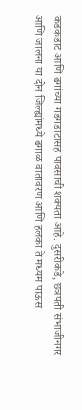कडकडाट आणि ढगांच्या गडगडाटासह पावसाची शक्यता आहे. दुसरीकडे, छत्रपती संभाजीनगर आणि जालना या दोन जिल्ह्यांमध्ये ढगाळ वातावरण आणि हलका ते मध्यम पाऊस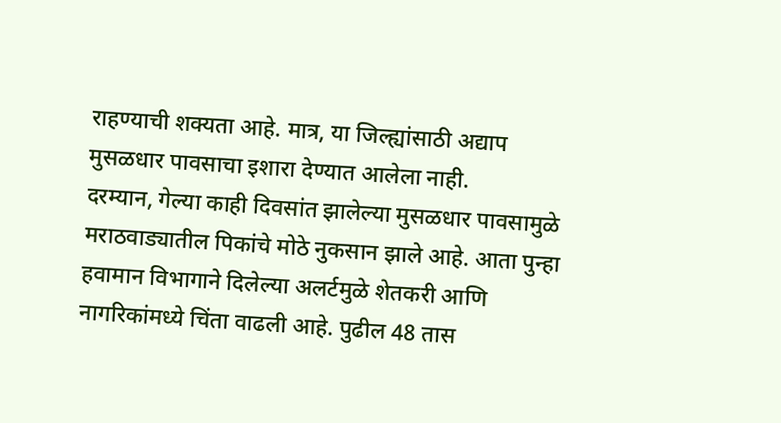राहण्याची शक्यता आहे. मात्र, या जिल्ह्यांसाठी अद्याप मुसळधार पावसाचा इशारा देण्यात आलेला नाही.
दरम्यान, गेल्या काही दिवसांत झालेल्या मुसळधार पावसामुळे मराठवाड्यातील पिकांचे मोठे नुकसान झाले आहे. आता पुन्हा हवामान विभागाने दिलेल्या अलर्टमुळे शेतकरी आणि नागरिकांमध्ये चिंता वाढली आहे. पुढील 48 तास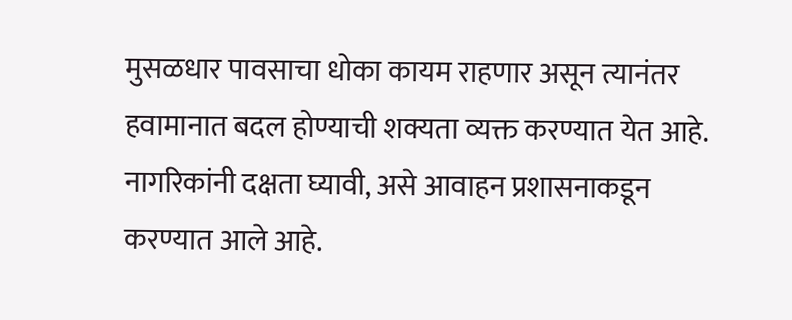मुसळधार पावसाचा धोका कायम राहणार असून त्यानंतर हवामानात बदल होण्याची शक्यता व्यक्त करण्यात येत आहे. नागरिकांनी दक्षता घ्यावी, असे आवाहन प्रशासनाकडून करण्यात आले आहे.